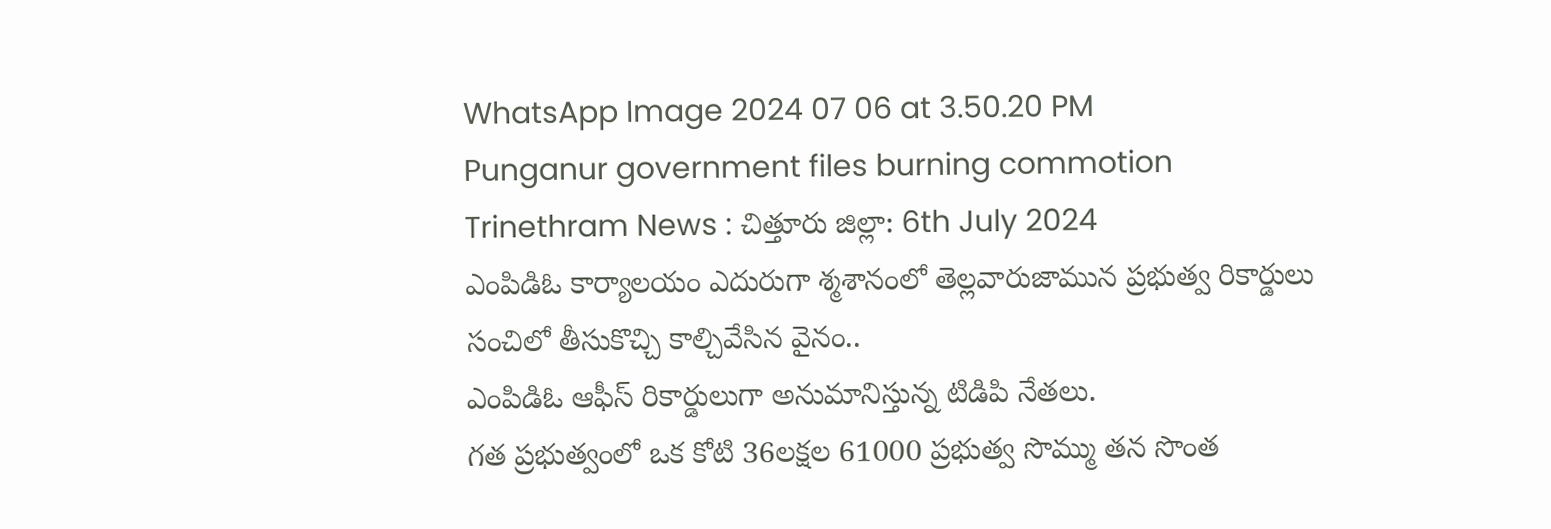WhatsApp Image 2024 07 06 at 3.50.20 PM
Punganur government files burning commotion
Trinethram News : చిత్తూరు జిల్లా: 6th July 2024
ఎంపిడిఓ కార్యాలయం ఎదురుగా శ్మశానంలో తెల్లవారుజామున ప్రభుత్వ రికార్డులు సంచిలో తీసుకొచ్చి కాల్చివేసిన వైనం..
ఎంపిడిఓ ఆఫీస్ రికార్డులుగా అనుమానిస్తున్న టిడిపి నేతలు.
గత ప్రభుత్వంలో ఒక కోటి 36లక్షల 61000 ప్రభుత్వ సొమ్ము తన సొంత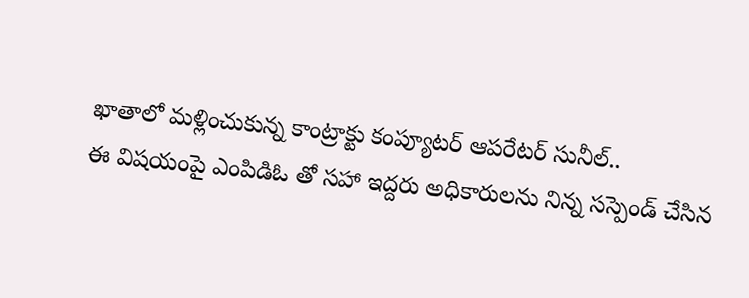ఖాతాలో మళ్లించుకున్న కాంట్రాక్టు కంప్యూటర్ ఆపరేటర్ సునీల్..
ఈ విషయంపై ఎంపిడిఓ తో సహా ఇద్దరు అధికారులను నిన్న సస్పెండ్ చేసిన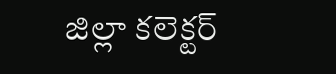జిల్లా కలెక్టర్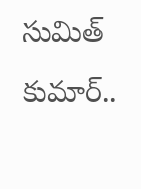సుమిత్ కుమార్..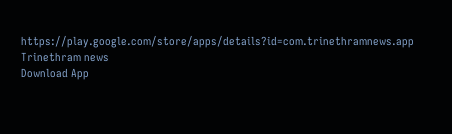https://play.google.com/store/apps/details?id=com.trinethramnews.app
Trinethram news
Download App